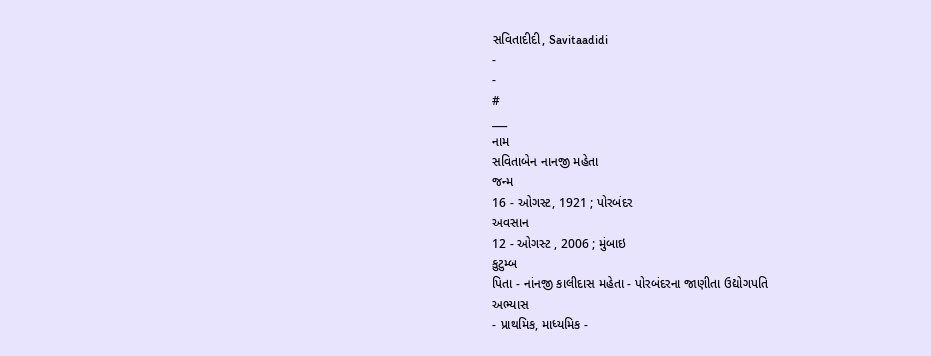સવિતાદીદી, Savitaadidi
-
-
#
___
નામ
સવિતાબેન નાનજી મહેતા
જન્મ
16 - ઓગસ્ટ, 1921 ; પોરબંદર
અવસાન
12 - ઓગસ્ટ , 2006 ; મુંબાઇ
કુટુમ્બ
પિતા - નાંનજી કાલીદાસ મહેતા - પોરબંદરના જાણીતા ઉદ્યોગપતિ
અભ્યાસ
- પ્રાથમિક, માધ્યમિક -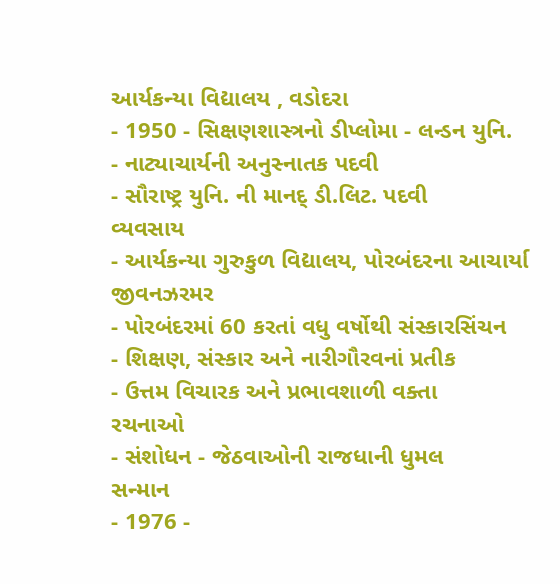આર્યકન્યા વિદ્યાલય , વડોદરા
- 1950 - સિક્ષણશાસ્ત્રનો ડીપ્લોમા - લન્ડન યુનિ.
- નાટ્યાચાર્યની અનુસ્નાતક પદવી
- સૌરાષ્ટ્ર યુનિ. ની માનદ્ ડી.લિટ. પદવી
વ્યવસાય
- આર્યકન્યા ગુરુકુળ વિદ્યાલય, પોરબંદરના આચાર્યા
જીવનઝરમર
- પોરબંદરમાં 60 કરતાં વધુ વર્ષોથી સંસ્કારસિંચન
- શિક્ષણ, સંસ્કાર અને નારીગૌરવનાં પ્રતીક
- ઉત્તમ વિચારક અને પ્રભાવશાળી વક્તા
રચનાઓ
- સંશોધન - જેઠવાઓની રાજધાની ધુમલ
સન્માન
- 1976 -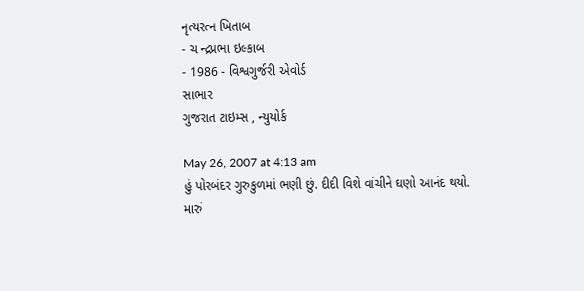નૃત્યરત્ન ખિતાબ
- ચ ન્દ્રપ્રભા ઇલ્કાબ
- 1986 - વિશ્વગુર્જરી એવોર્ડ
સાભાર
ગુજરાત ટાઇમ્સ , ન્યુયોર્ક

May 26, 2007 at 4:13 am
હું પોરબંદર ગુરુકુળમાં ભણી છું. દીદી વિશે વાંચીને ઘણો આનંદ થયો.
મારું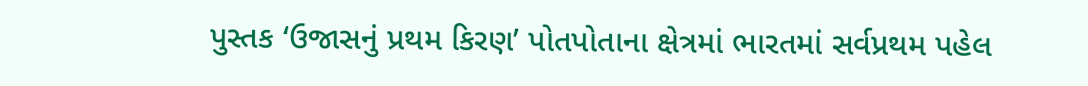પુસ્તક ‘ઉજાસનું પ્રથમ કિરણ’ પોતપોતાના ક્ષેત્રમાં ભારતમાં સર્વપ્રથમ પહેલ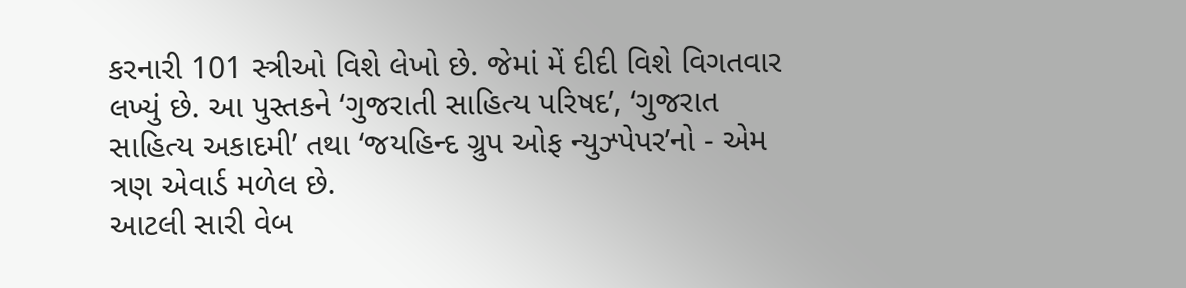કરનારી 101 સ્ત્રીઓ વિશે લેખો છે. જેમાં મેં દીદી વિશે વિગતવાર લખ્યું છે. આ પુસ્તકને ‘ગુજરાતી સાહિત્ય પરિષદ’, ‘ગુજરાત સાહિત્ય અકાદમી’ તથા ‘જયહિન્દ ગ્રુપ ઓફ ન્યુઝ્પેપર’નો - એમ ત્રણ એવાર્ડ મળેલ છે.
આટલી સારી વેબ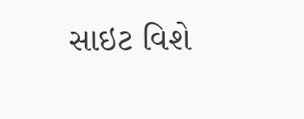સાઇટ વિશે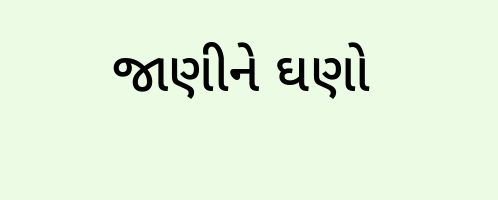જાણીને ઘણો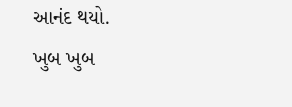આનંદ થયો.
ખુબ ખુબ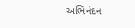અભિનંદન